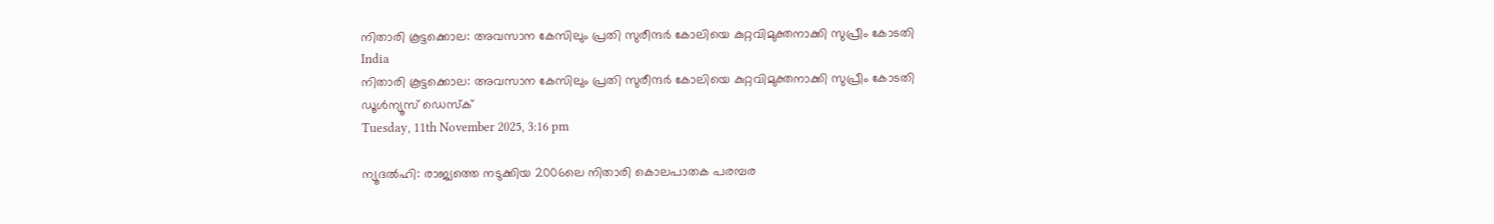നിതാരി കൂട്ടക്കൊല: അവസാന കേസിലും പ്രതി സുരീന്ദര്‍ കോലിയെ കുറ്റവിമുക്തനാക്കി സുപ്രീം കോടതി
India
നിതാരി കൂട്ടക്കൊല: അവസാന കേസിലും പ്രതി സുരീന്ദര്‍ കോലിയെ കുറ്റവിമുക്തനാക്കി സുപ്രീം കോടതി
ഡൂള്‍ന്യൂസ് ഡെസ്‌ക്
Tuesday, 11th November 2025, 3:16 pm

ന്യൂദല്‍ഹി: രാജ്യത്തെ നടുക്കിയ 2006ലെ നിതാരി കൊലപാതക പരമ്പര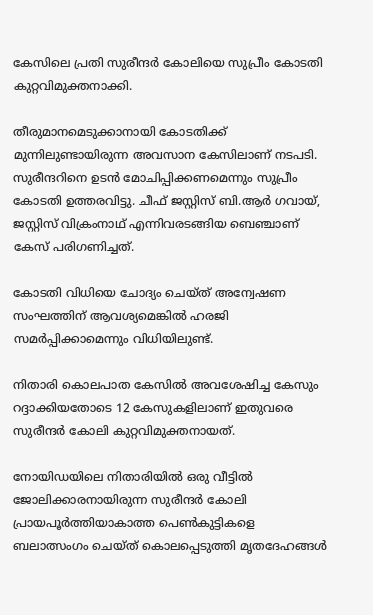കേസിലെ പ്രതി സുരീന്ദര്‍ കോലിയെ സുപ്രീം കോടതി കുറ്റവിമുക്തനാക്കി.

തീരുമാനമെടുക്കാനായി കോടതിക്ക് മുന്നിലുണ്ടായിരുന്ന അവസാന കേസിലാണ് നടപടി. സുരീന്ദറിനെ ഉടന്‍ മോചിപ്പിക്കണമെന്നും സുപ്രീം കോടതി ഉത്തരവിട്ടു. ചീഫ് ജസ്റ്റിസ് ബി.ആര്‍ ഗവായ്, ജസ്റ്റിസ് വിക്രംനാഥ് എന്നിവരടങ്ങിയ ബെഞ്ചാണ് കേസ് പരിഗണിച്ചത്.

കോടതി വിധിയെ ചോദ്യം ചെയ്ത് അന്വേഷണ സംഘത്തിന് ആവശ്യമെങ്കില്‍ ഹരജി സമര്‍പ്പിക്കാമെന്നും വിധിയിലുണ്ട്.

നിതാരി കൊലപാത കേസില്‍ അവശേഷിച്ച കേസും റദ്ദാക്കിയതോടെ 12 കേസുകളിലാണ് ഇതുവരെ സുരീന്ദര്‍ കോലി കുറ്റവിമുക്തനായത്.

നോയിഡയിലെ നിതാരിയില്‍ ഒരു വീട്ടില്‍ ജോലിക്കാരനായിരുന്ന സുരീന്ദര്‍ കോലി പ്രായപൂര്‍ത്തിയാകാത്ത പെണ്‍കുട്ടികളെ ബലാത്സംഗം ചെയ്ത് കൊലപ്പെടുത്തി മൃതദേഹങ്ങള്‍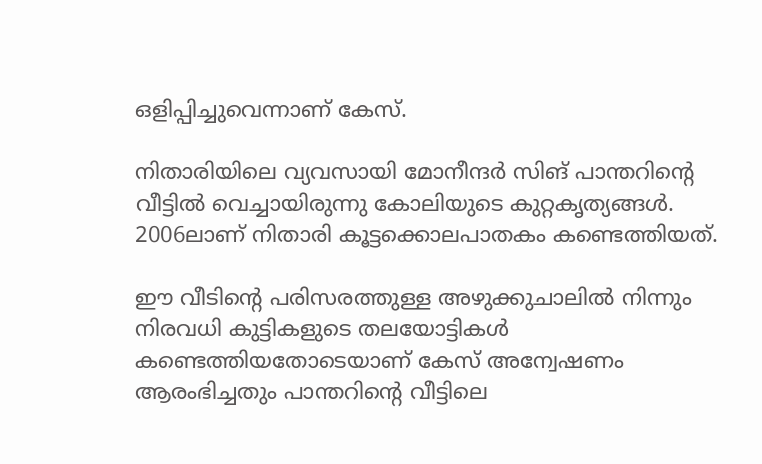ഒളിപ്പിച്ചുവെന്നാണ് കേസ്.

നിതാരിയിലെ വ്യവസായി മോനീന്ദര്‍ സിങ് പാന്തറിന്റെ വീട്ടില്‍ വെച്ചായിരുന്നു കോലിയുടെ കുറ്റകൃത്യങ്ങള്‍. 2006ലാണ് നിതാരി കൂട്ടക്കൊലപാതകം കണ്ടെത്തിയത്.

ഈ വീടിന്റെ പരിസരത്തുള്ള അഴുക്കുചാലില്‍ നിന്നും നിരവധി കുട്ടികളുടെ തലയോട്ടികള്‍ കണ്ടെത്തിയതോടെയാണ് കേസ് അന്വേഷണം ആരംഭിച്ചതും പാന്തറിന്റെ വീട്ടിലെ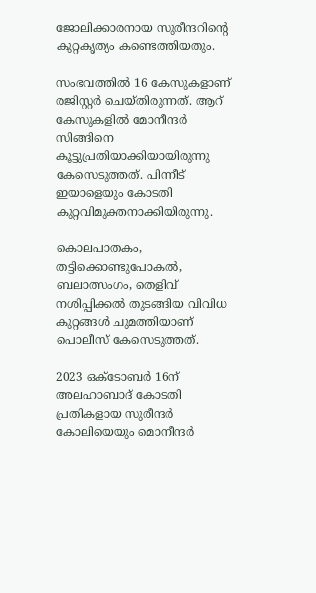ജോലിക്കാരനായ സുരീന്ദറിന്റെ കുറ്റകൃത്യം കണ്ടെത്തിയതും.

സംഭവത്തില്‍ 16 കേസുകളാണ് രജിസ്റ്റര്‍ ചെയ്തിരുന്നത്. ആറ് കേസുകളില്‍ മോനീന്ദര്‍ സിങ്ങിനെ കൂട്ടുപ്രതിയാക്കിയായിരുന്നു കേസെടുത്തത്. പിന്നീട് ഇയാളെയും കോടതി കുറ്റവിമുക്തനാക്കിയിരുന്നു.

കൊലപാതകം, തട്ടിക്കൊണ്ടുപോകല്‍, ബലാത്സംഗം, തെളിവ് നശിപ്പിക്കല്‍ തുടങ്ങിയ വിവിധ കുറ്റങ്ങള്‍ ചുമത്തിയാണ് പൊലീസ് കേസെടുത്തത്.

2023 ഒക്ടോബര്‍ 16ന് അലഹാബാദ് കോടതി പ്രതികളായ സുരീന്ദര്‍ കോലിയെയും മൊനീന്ദര്‍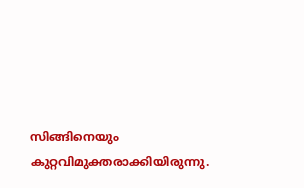സിങ്ങിനെയും കുറ്റവിമുക്തരാക്കിയിരുന്നു.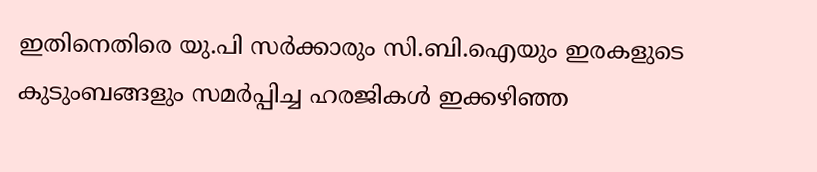ഇതിനെതിരെ യു.പി സര്‍ക്കാരും സി.ബി.ഐയും ഇരകളുടെ കുടുംബങ്ങളും സമര്‍പ്പിച്ച ഹരജികള്‍ ഇക്കഴിഞ്ഞ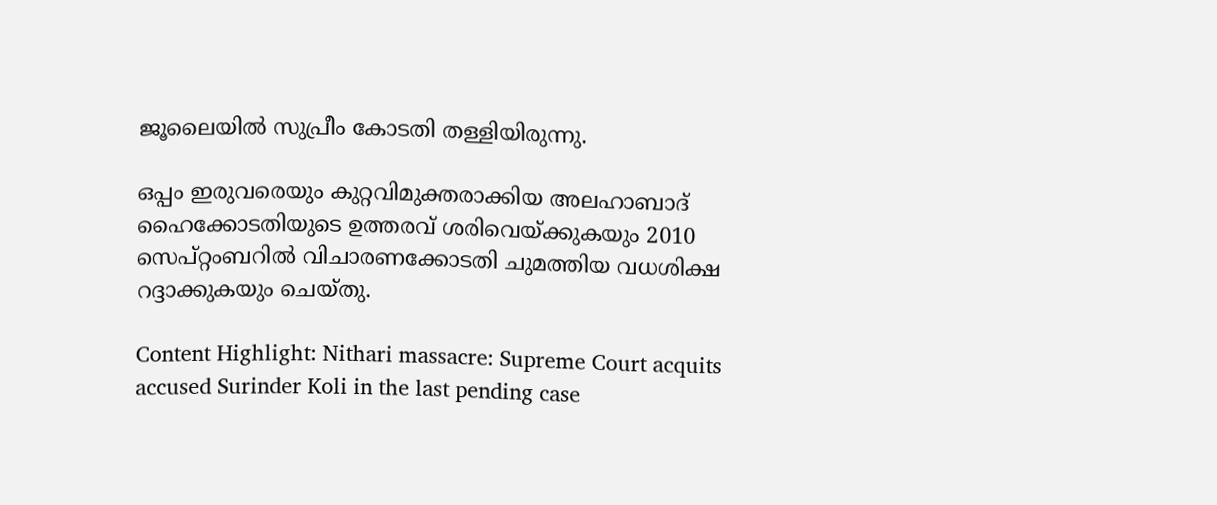ജൂലൈയില്‍ സുപ്രീം കോടതി തള്ളിയിരുന്നു.

ഒപ്പം ഇരുവരെയും കുറ്റവിമുക്തരാക്കിയ അലഹാബാദ് ഹൈക്കോടതിയുടെ ഉത്തരവ് ശരിവെയ്ക്കുകയും 2010 സെപ്റ്റംബറില്‍ വിചാരണക്കോടതി ചുമത്തിയ വധശിക്ഷ റദ്ദാക്കുകയും ചെയ്തു.

Content Highlight: Nithari massacre: Supreme Court acquits accused Surinder Koli in the last pending case